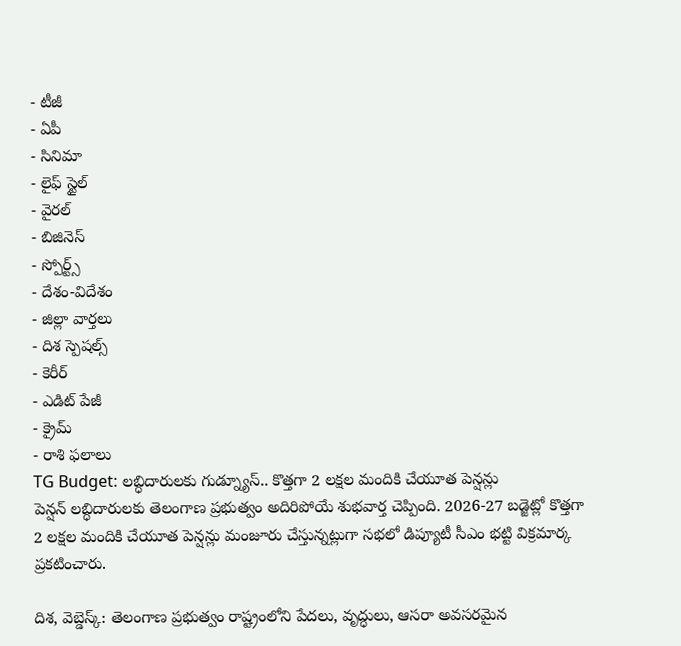- టీజీ
- ఏపీ
- సినిమా
- లైఫ్ స్టైల్
- వైరల్
- బిజినెస్
- స్పోర్ట్స్
- దేశం-విదేశం
- జిల్లా వార్తలు
- దిశ స్పెషల్స్
- కెరీర్
- ఎడిట్ పేజీ
- క్రైమ్
- రాశి ఫలాలు
TG Budget: లబ్ధిదారులకు గుడ్న్యూస్.. కొత్తగా 2 లక్షల మందికి చేయూత పెన్షన్లు
పెన్షన్ లబ్ధిదారులకు తెలంగాణ ప్రభుత్వం అదిరిపోయే శుభవార్త చెప్పింది. 2026-27 బడ్జెట్లో కొత్తగా 2 లక్షల మందికి చేయూత పెన్షన్లు మంజూరు చేస్తున్నట్లుగా సభలో డిప్యూటీ సీఎం భట్టి విక్రమార్క ప్రకటించారు.

దిశ, వెబ్డెస్క్: తెలంగాణ ప్రభుత్వం రాష్ట్రంలోని పేదలు, వృద్ధులు, ఆసరా అవసరమైన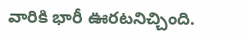వారికి భారీ ఊరటనిచ్చింది.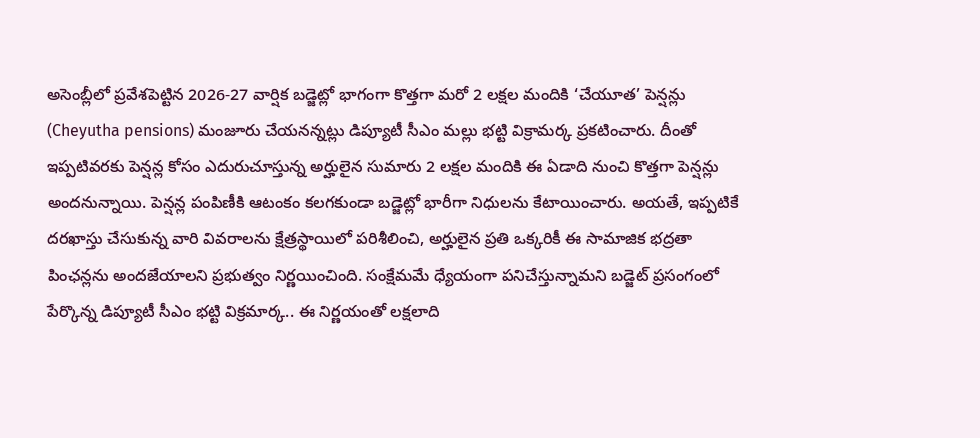అసెంబ్లీలో ప్రవేశపెట్టిన 2026-27 వార్షిక బడ్జెట్లో భాగంగా కొత్తగా మరో 2 లక్షల మందికి ‘చేయూత’ పెన్షన్లు (Cheyutha pensions) మంజూరు చేయనన్నట్లు డిప్యూటీ సీఎం మల్లు భట్టి విక్రామర్క ప్రకటించారు. దీంతో ఇప్పటివరకు పెన్షన్ల కోసం ఎదురుచూస్తున్న అర్హులైన సుమారు 2 లక్షల మందికి ఈ ఏడాది నుంచి కొత్తగా పెన్షన్లు అందనున్నాయి. పెన్షన్ల పంపిణీకి ఆటంకం కలగకుండా బడ్జెట్లో భారీగా నిధులను కేటాయించారు. అయతే, ఇప్పటికే దరఖాస్తు చేసుకున్న వారి వివరాలను క్షేత్రస్థాయిలో పరిశీలించి, అర్హులైన ప్రతి ఒక్కరికీ ఈ సామాజిక భద్రతా పింఛన్లను అందజేయాలని ప్రభుత్వం నిర్ణయించింది. సంక్షేమమే ధ్యేయంగా పనిచేస్తున్నామని బడ్జెట్ ప్రసంగంలో పేర్కొన్న డిప్యూటీ సీఎం భట్టి విక్రమార్క.. ఈ నిర్ణయంతో లక్షలాది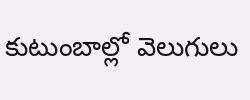కుటుంబాల్లో వెలుగులు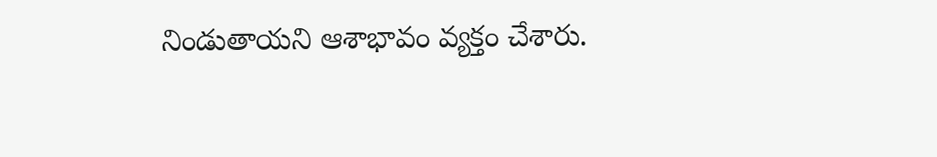నిండుతాయని ఆశాభావం వ్యక్తం చేశారు.